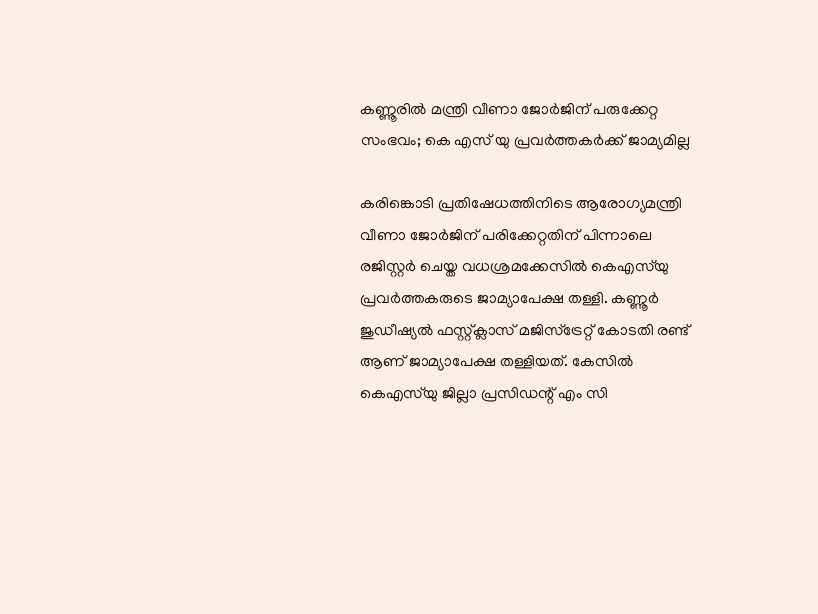കണ്ണൂരിൽ മന്ത്രി വീണാ ജോർജിന് പരുക്കേറ്റ സംഭവം; കെ എസ് യു പ്രവർത്തകർക്ക് ജാമ്യമില്ല

കരിങ്കൊടി പ്രതിഷേധത്തിനിടെ ആരോഗ്യമന്ത്രി വീണാ ജോർജിന് പരിക്കേറ്റതിന് പിന്നാലെ രജിസ്റ്റർ ചെയ്ത വധശ്രമക്കേസിൽ കെഎസ്‌യു പ്രവർത്തകരുടെ ജാമ്യാപേക്ഷ തള്ളി. കണ്ണൂർ ജുഡീഷ്യൽ ഫസ്റ്റ്ക്ലാസ് മജിസ്‌ട്രേറ്റ് കോടതി രണ്ട് ആണ് ജാമ്യാപേക്ഷ തള്ളിയത്. കേസിൽ കെഎസ്‌യു ജില്ലാ പ്രസിഡന്റ് എം സി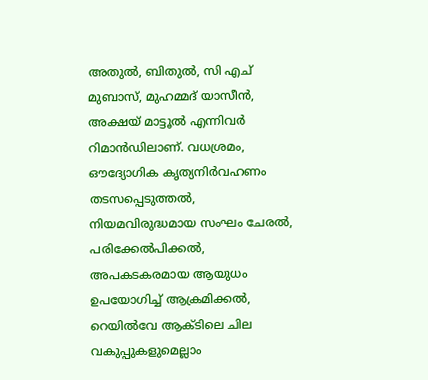അതുൽ, ബിതുൽ, സി എച് മുബാസ്, മുഹമ്മദ് യാസീൻ, അക്ഷയ് മാട്ടൂൽ എന്നിവർ റിമാൻഡിലാണ്. വധശ്രമം, ഔദ്യോഗിക കൃത്യനിർവഹണം തടസപ്പെടുത്തൽ, നിയമവിരുദ്ധമായ സംഘം ചേരൽ, പരിക്കേൽപിക്കൽ, അപകടകരമായ ആയുധം ഉപയോഗിച്ച് ആക്രമിക്കൽ, റെയിൽവേ ആക്ടിലെ ചില വകുപ്പുകളുമെല്ലാം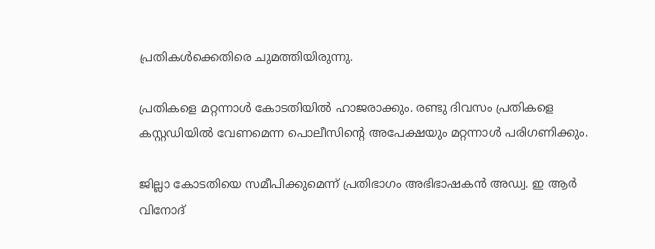പ്രതികൾക്കെതിരെ ചുമത്തിയിരുന്നു.

പ്രതികളെ മറ്റന്നാൾ കോടതിയിൽ ഹാജരാക്കും. രണ്ടു ദിവസം പ്രതികളെ കസ്റ്റഡിയിൽ വേണമെന്ന പൊലീസിന്റെ അപേക്ഷയും മറ്റന്നാൾ പരിഗണിക്കും.

ജില്ലാ കോടതിയെ സമീപിക്കുമെന്ന് പ്രതിഭാഗം അഭിഭാഷകൻ അഡ്വ. ഇ ആർ വിനോദ്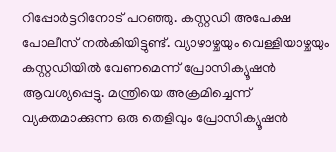റിപ്പോർട്ടറിനോട് പറഞ്ഞു. കസ്റ്റഡി അപേക്ഷ പോലീസ് നൽകിയിട്ടുണ്ട്. വ്യാഴാഴ്ചയും വെള്ളിയാഴ്ചയും കസ്റ്റഡിയിൽ വേണമെന്ന് പ്രോസിക്യൂഷൻ ആവശ്യപ്പെട്ടു. മന്ത്രിയെ അക്രമിച്ചെന്ന് വ്യക്തമാക്കുന്ന ഒരു തെളിവും പ്രോസിക്യൂഷൻ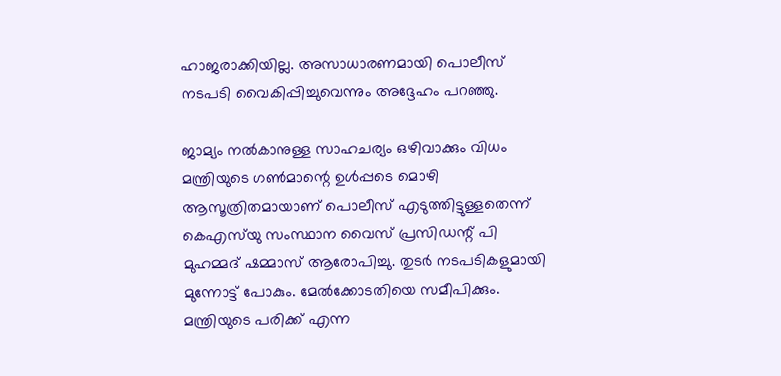ഹാജരാക്കിയില്ല. അസാധാരണമായി പൊലീസ് നടപടി വൈകിപ്പിച്ചുവെന്നും അദ്ദേഹം പറഞ്ഞു.

ജാമ്യം നൽകാനുള്ള സാഹചര്യം ഒഴിവാക്കും വിധം മന്ത്രിയുടെ ഗൺമാന്റെ ഉൾപ്പടെ മൊഴി ആസൂത്രിതമായാണ് പൊലീസ് എടുത്തിട്ടുള്ളതെന്ന് കെഎസ്‌യു സംസ്ഥാന വൈസ് പ്രസിഡന്റ് പി മുഹമ്മദ് ഷമ്മാസ് ആരോപിച്ചു. തുടർ നടപടികളുമായി മുന്നോട്ട് പോകും. മേൽക്കോടതിയെ സമീപിക്കും. മന്ത്രിയുടെ പരിക്ക് എന്ന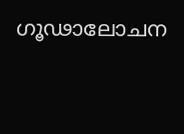ഗൂഢാലോചന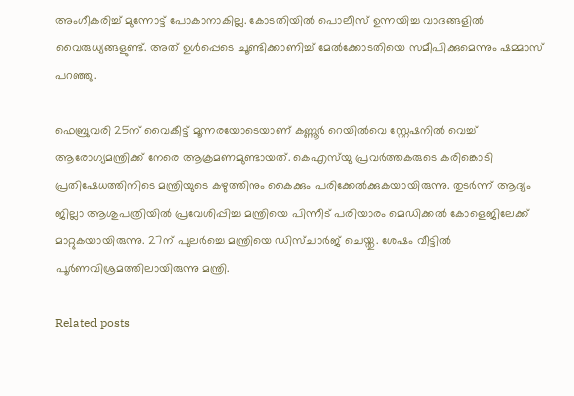അംഗീകരിച്ച് മുന്നോട്ട് പോകാനാകില്ല. കോടതിയിൽ പൊലീസ് ഉന്നയിച്ച വാദങ്ങളിൽ വൈരുധ്യങ്ങളുണ്ട്. അത് ഉൾപ്പെടെ ചൂണ്ടിക്കാണിച്ച് മേൽക്കോടതിയെ സമീപിക്കുമെന്നും ഷമ്മാസ് പറഞ്ഞു.

ഫെബ്രുവരി 25ന് വൈകീട്ട് മൂന്നരയോടെയാണ് കണ്ണൂർ റെയിൽവെ സ്റ്റേഷനിൽ വെച്ച് ആരോഗ്യമന്ത്രിക്ക് നേരെ ആക്രമണമുണ്ടായത്. കെഎസ്‌യു പ്രവർത്തകരുടെ കരിങ്കൊടി പ്രതിഷേധത്തിനിടെ മന്ത്രിയുടെ കഴുത്തിനും കൈക്കും പരിക്കേൽക്കുകയായിരുന്നു. തുടർന്ന് ആദ്യം ജില്ലാ ആശുപത്രിയിൽ പ്രവേശിപ്പിച്ച മന്ത്രിയെ പിന്നീട് പരിയാരം മെഡിക്കൽ കോളെജിലേക്ക് മാറ്റുകയായിരുന്നു. 27ന് പുലർച്ചെ മന്ത്രിയെ ഡിസ്ചാർജ് ചെയ്തു. ശേഷം വീട്ടിൽ പൂർണവിശ്രമത്തിലായിരുന്നു മന്ത്രി.

Related posts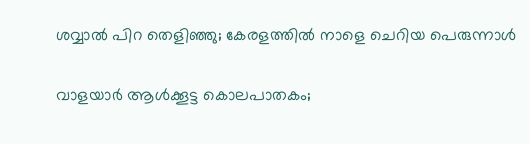ശവ്വാല്‍ പിറ തെളിഞ്ഞു; കേരളത്തില്‍ നാളെ ചെറിയ പെരുന്നാൾ

വാളയാര്‍ ആള്‍ക്കൂട്ട കൊലപാതകം;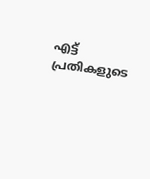എട്ട് പ്രതികളുടെ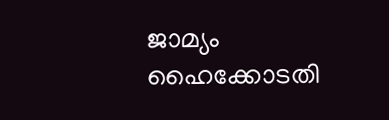ജാമ്യം ഹൈക്കോടതി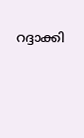റദ്ദാക്കി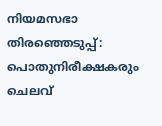നിയമസഭാ തിരഞ്ഞെടുപ്പ്: പൊതുനിരീക്ഷകരും ചെലവ്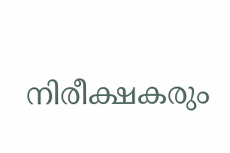നിരീക്ഷകരും